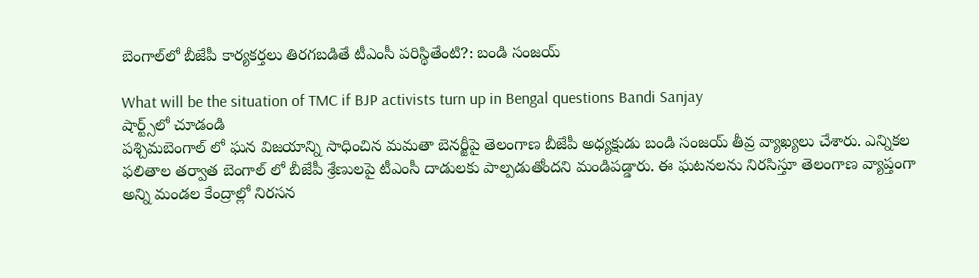బెంగాల్‌లో బీజేపీ కార్యకర్తలు తిరగబడితే టీఎంసీ పరిస్థితేంటి?: బండి సంజయ్

What will be the situation of TMC if BJP activists turn up in Bengal questions Bandi Sanjay
షార్ట్స్‌లో చూడండి
పశ్చిమబెంగాల్ లో ఘన విజయాన్ని సాధించిన మమతా బెనర్జీపై తెలంగాణ బీజేపీ అధ్యక్షుడు బండి సంజయ్ తీవ్ర వ్యాఖ్యలు చేశారు. ఎన్నికల ఫలితాల తర్వాత బెంగాల్ లో బీజేపీ శ్రేణులపై టీఎంసీ దాడులకు పాల్పడుతోందని మండిపడ్డారు. ఈ ఘటనలను నిరసిస్తూ తెలంగాణ వ్యాప్తంగా అన్ని మండల కేంద్రాల్లో నిరసన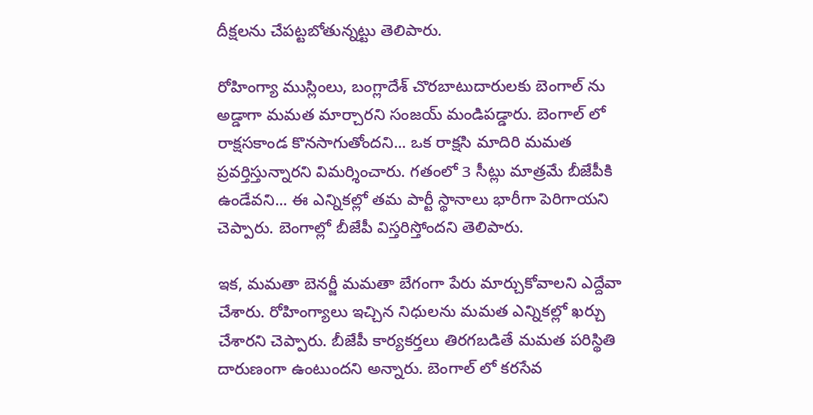దీక్షలను చేపట్టబోతున్నట్టు తెలిపారు.

రోహింగ్యా ముస్లింలు, బంగ్లాదేశ్ చొరబాటుదారులకు బెంగాల్ ను అడ్డాగా మమత మార్చారని సంజయ్ మండిపడ్డారు. బెంగాల్ లో రాక్షసకాండ కొనసాగుతోందని... ఒక రాక్షసి మాదిరి మమత ప్రవర్తిస్తున్నారని విమర్శించారు. గతంలో 3 సీట్లు మాత్రమే బీజేపీకి ఉండేవని... ఈ ఎన్నికల్లో తమ పార్టీ స్థానాలు భారీగా పెరిగాయని చెప్పారు. బెంగాల్లో బీజేపీ విస్తరిస్తోందని తెలిపారు.

ఇక, మమతా బెనర్జీ మమతా బేగంగా పేరు మార్చుకోవాలని ఎద్దేవా చేశారు. రోహింగ్యాలు ఇచ్చిన నిధులను మమత ఎన్నికల్లో ఖర్చు చేశారని చెప్పారు. బీజేపీ కార్యకర్తలు తిరగబడితే మమత పరిస్థితి దారుణంగా ఉంటుందని అన్నారు. బెంగాల్ లో కరసేవ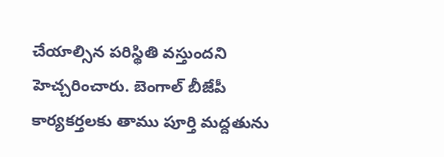చేయాల్సిన పరిస్థితి వస్తుందని హెచ్చరించారు. బెంగాల్ బీజేపీ కార్యకర్తలకు తాము పూర్తి మద్దతును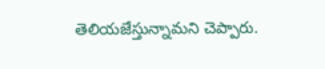తెలియజేస్తున్నామని చెప్పారు.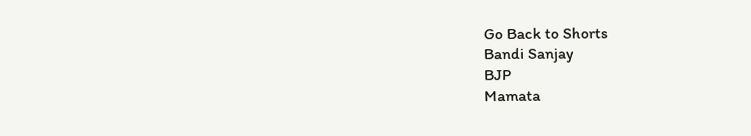Go Back to Shorts
Bandi Sanjay
BJP
Mamata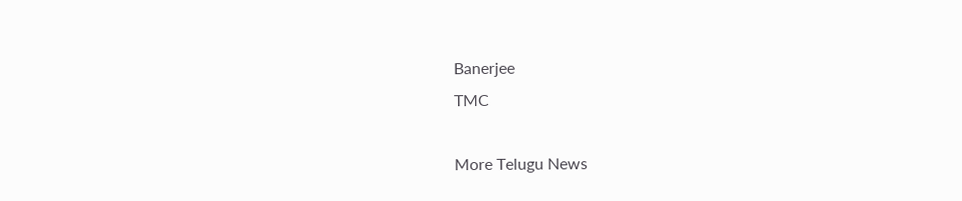Banerjee
TMC

More Telugu News